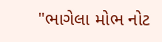"ભાગેલા મોભ નોટ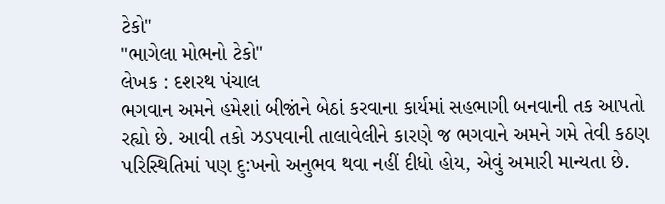ટેકો"
"ભાગેલા મોભનો ટેકો"
લેખક : દશરથ પંચાલ
ભગવાન અમને હમેશાં બીજાંને બેઠાં કરવાના કાર્યમાં સહભાગી બનવાની તક આપતો રહ્યો છે. આવી તકો ઝડપવાની તાલાવેલીને કારણે જ ભગવાને અમને ગમે તેવી કઠણ પરિસ્થિતિમાં પણ દુ:ખનો અનુભવ થવા નહીં દીધો હોય, એવું અમારી માન્યતા છે.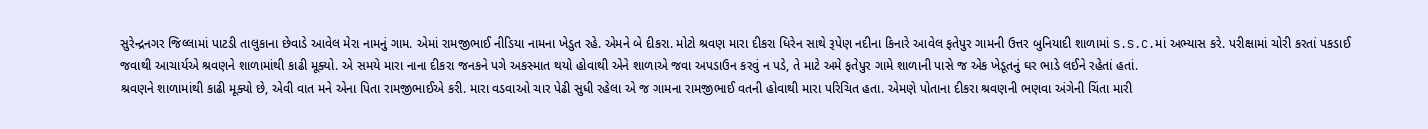સુરેન્દ્રનગર જિલ્લામાં પાટડી તાલુકાના છેવાડે આવેલ મેરા નામનું ગામ. એમાં રામજીભાઈ નીડિયા નામના ખેડુત રહે. એમને બે દીકરા. મોટો શ્રવણ મારા દીકરા ધિરેન સાથે રૂપેણ નદીના કિનારે આવેલ ફતેપુર ગામની ઉત્તર બુનિયાદી શાળામાં S.S.C.માં અભ્યાસ કરે. પરીક્ષામાં ચોરી કરતાં પકડાઈ જવાથી આચાર્યએ શ્રવણને શાળામાંથી કાઢી મૂક્યો. એ સમયે મારા નાના દીકરા જનકને પગે અકસ્માત થયો હોવાથી એને શાળાએ જવા અપડાઉન કરવું ન પડે, તે માટે અમે ફતેપુર ગામે શાળાની પાસે જ એક ખેડૂતનું ઘર ભાડે લઈને રહેતાં હતાં.
શ્રવણને શાળામાંથી કાઢી મૂક્યો છે, એવી વાત મને એના પિતા રામજીભાઈએ કરી. મારા વડવાઓ ચાર પેઢી સુધી રહેલા એ જ ગામના રામજીભાઈ વતની હોવાથી મારા પરિચિત હતા. એમણે પોતાના દીકરા શ્રવણની ભણવા અંગેની ચિંતા મારી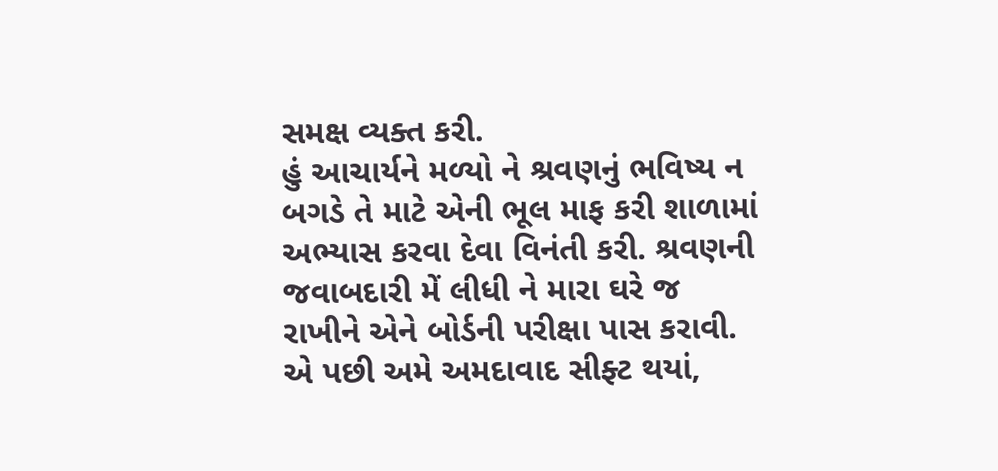સમક્ષ વ્યક્ત કરી.
હું આચાર્યને મળ્યો ને શ્રવણનું ભવિષ્ય ન બગડે તે માટે એની ભૂલ માફ કરી શાળામાં અભ્યાસ કરવા દેવા વિનંતી કરી. શ્રવણની જવાબદારી મેં લીધી ને મારા ઘરે જ રાખીને એને બોર્ડની પરીક્ષા પાસ કરાવી. એ પછી અમે અમદાવાદ સીફ્ટ થયાં,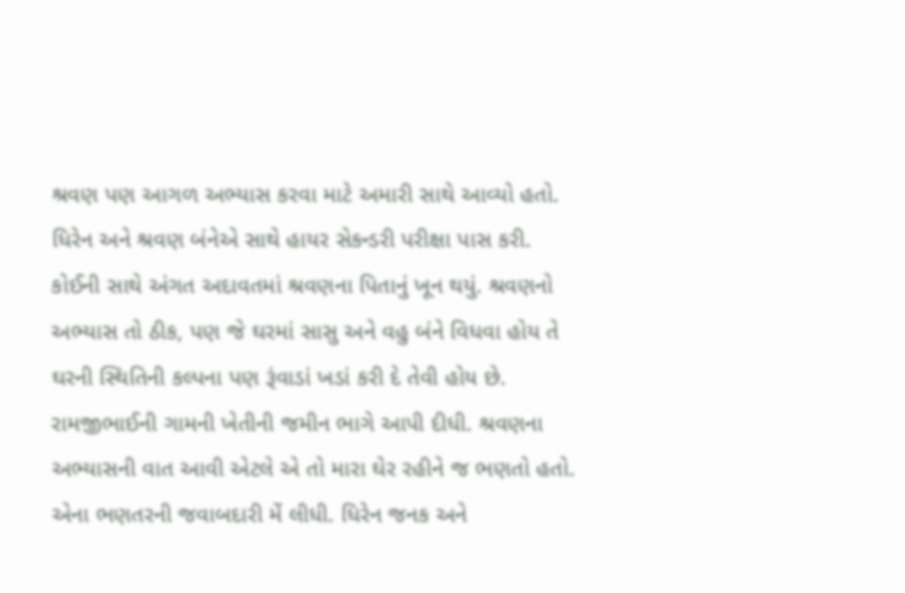શ્રવણ પણ આગળ અભ્યાસ કરવા માટે અમારી સાથે આવ્યો હતો. ધિરેન અને શ્રવણ બંનેએ સાથે હાયર સેકન્ડરી પરીક્ષા પાસ કરી.
કોઈની સાથે અંગત અદાવતમાં શ્રવણના પિતાનું ખૂન થયું. શ્રવણનો અભ્યાસ તો ઠીક, પણ જે ઘરમાં સાસુ અને વહુ બંને વિધવા હોય તે ઘરની સ્થિતિની કલ્પના પણ રૂંવાડાં ખડાં કરી દે તેવી હોય છે. રામજીભાઈની ગામની ખેતીની જમીન ભાગે આપી દીધી. શ્રવણના અભ્યાસની વાત આવી એટલે એ તો મારા ઘેર રહીને જ ભણતો હતો. એના ભણતરની જવાબદારી મેં લીધી. ધિરેન જનક અને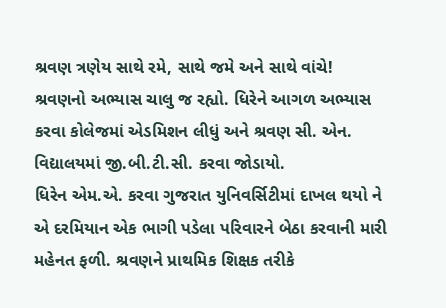શ્રવણ ત્રણેય સાથે રમે, સાથે જમે અને સાથે વાંચે! શ્રવણનો અભ્યાસ ચાલુ જ રહ્યો. ધિરેને આગળ અભ્યાસ કરવા કોલેજમાં એડમિશન લીધું અને શ્રવણ સી. એન. વિદ્યાલયમાં જી.બી.ટી.સી. કરવા જોડાયો.
ધિરેન એમ.એ. કરવા ગુજરાત યુનિવર્સિટીમાં દાખલ થયો ને એ દરમિયાન એક ભાગી પડેલા પરિવારને બેઠા કરવાની મારી મહેનત ફળી. શ્રવણને પ્રાથમિક શિક્ષક તરીકે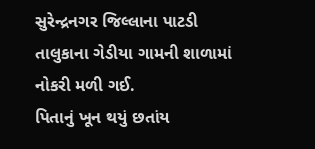સુરેન્દ્રનગર જિલ્લાના પાટડી તાલુકાના ગેડીયા ગામની શાળામાં નોકરી મળી ગઈ.
પિતાનું ખૂન થયું છતાંય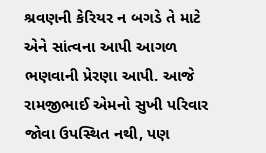શ્રવણની કેરિયર ન બગડે તે માટે એને સાંત્વના આપી આગળ ભણવાની પ્રેરણા આપી. આજે રામજીભાઈ એમનો સુખી પરિવાર જોવા ઉપસ્થિત નથી, પણ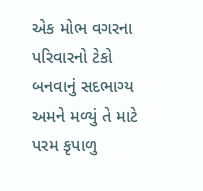એક મોભ વગરના પરિવારનો ટેકો બનવાનું સદભાગ્ય અમને મળ્યું તે માટે પરમ કૃપાળુ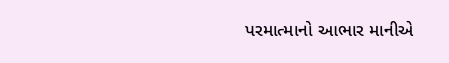પરમાત્માનો આભાર માનીએ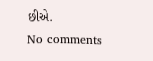છીએ.
No comments